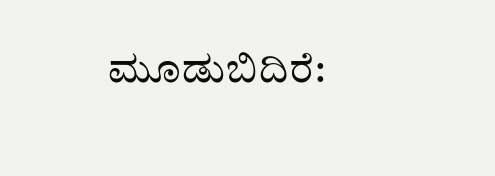ಮೂಡುಬಿದಿರೆ: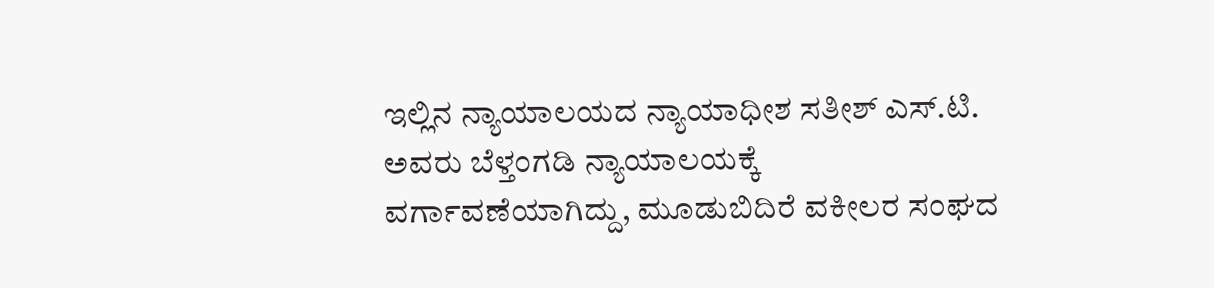ಇಲ್ಲಿನ ನ್ಯಾಯಾಲಯದ ನ್ಯಾಯಾಧೀಶ ಸತೀಶ್ ಎಸ್.ಟಿ. ಅವರು ಬೆಳ್ತಂಗಡಿ ನ್ಯಾಯಾಲಯಕ್ಕೆ ವರ್ಗಾವಣೆಯಾಗಿದ್ದು, ಮೂಡುಬಿದಿರೆ ವಕೀಲರ ಸಂಘದ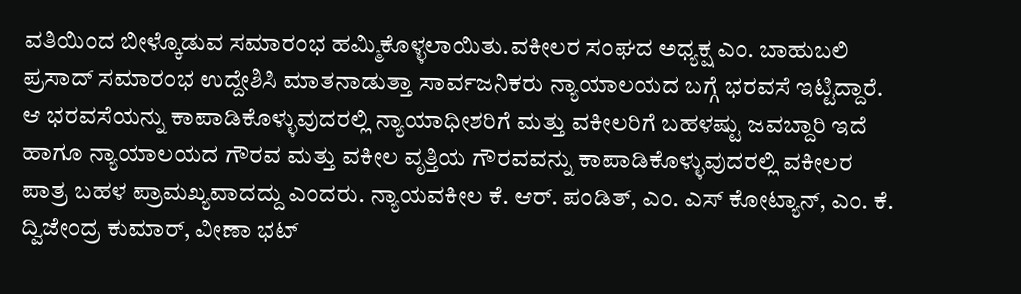ವತಿಯಿಂದ ಬೀಳ್ಕೊಡುವ ಸಮಾರಂಭ ಹಮ್ಮಿಕೊಳ್ಳಲಾಯಿತು.ವಕೀಲರ ಸಂಘದ ಅಧ್ಯಕ್ಷ ಎಂ. ಬಾಹುಬಲಿ ಪ್ರಸಾದ್ ಸಮಾರಂಭ ಉದ್ದೇಶಿಸಿ ಮಾತನಾಡುತ್ತಾ ಸಾರ್ವಜನಿಕರು ನ್ಯಾಯಾಲಯದ ಬಗ್ಗೆ ಭರವಸೆ ಇಟ್ಟಿದ್ದಾರೆ. ಆ ಭರವಸೆಯನ್ನು ಕಾಪಾಡಿಕೊಳ್ಳುವುದರಲ್ಲಿ ನ್ಯಾಯಾಧೀಶರಿಗೆ ಮತ್ತು ವಕೀಲರಿಗೆ ಬಹಳಷ್ಟು ಜವಬ್ದಾರಿ ಇದೆ ಹಾಗೂ ನ್ಯಾಯಾಲಯದ ಗೌರವ ಮತ್ತು ವಕೀಲ ವೃತ್ತಿಯ ಗೌರವವನ್ನು ಕಾಪಾಡಿಕೊಳ್ಳುವುದರಲ್ಲಿ ವಕೀಲರ ಪಾತ್ರ ಬಹಳ ಪ್ರಾಮಖ್ಯವಾದದ್ದು ಎಂದರು. ನ್ಯಾಯವಕೀಲ ಕೆ. ಆರ್. ಪಂಡಿತ್, ಎಂ. ಎಸ್ ಕೋಟ್ಯಾನ್, ಎಂ. ಕೆ. ದ್ವಿಜೇಂದ್ರ ಕುಮಾರ್, ವೀಣಾ ಭಟ್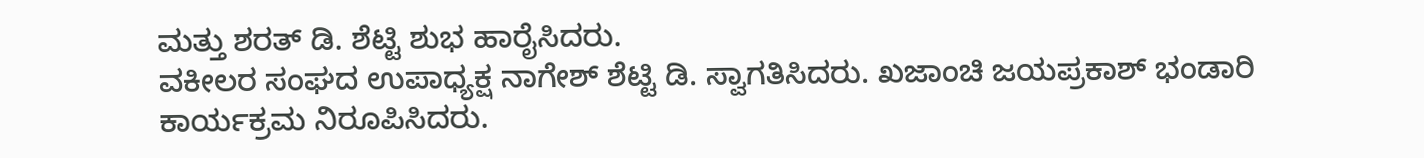ಮತ್ತು ಶರತ್ ಡಿ. ಶೆಟ್ಟಿ ಶುಭ ಹಾರೈಸಿದರು.
ವಕೀಲರ ಸಂಘದ ಉಪಾಧ್ಯಕ್ಷ ನಾಗೇಶ್ ಶೆಟ್ಟಿ ಡಿ. ಸ್ವಾಗತಿಸಿದರು. ಖಜಾಂಚಿ ಜಯಪ್ರಕಾಶ್ ಭಂಡಾರಿ ಕಾರ್ಯಕ್ರಮ ನಿರೂಪಿಸಿದರು.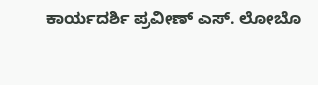ಕಾರ್ಯದರ್ಶಿ ಪ್ರವೀಣ್ ಎಸ್. ಲೋಬೊ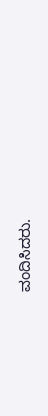ವಂದಿಸಿದರು.